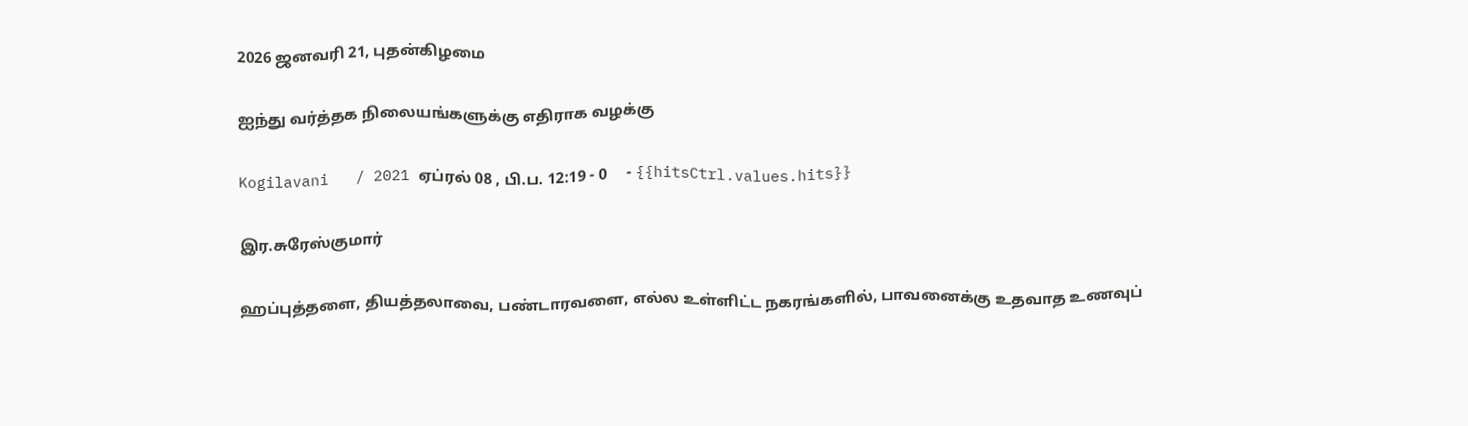2026 ஜனவரி 21, புதன்கிழமை

ஐந்து வர்த்தக நிலையங்களுக்கு எதிராக வழக்கு

Kogilavani   / 2021 ஏப்ரல் 08 , பி.ப. 12:19 - 0     - {{hitsCtrl.values.hits}}

இர.சுரேஸ்குமார்

ஹப்புத்தளை, தியத்தலாவை, பண்டாரவளை, எல்ல உள்ளிட்ட நகரங்களில், பாவனைக்கு உதவாத உணவுப்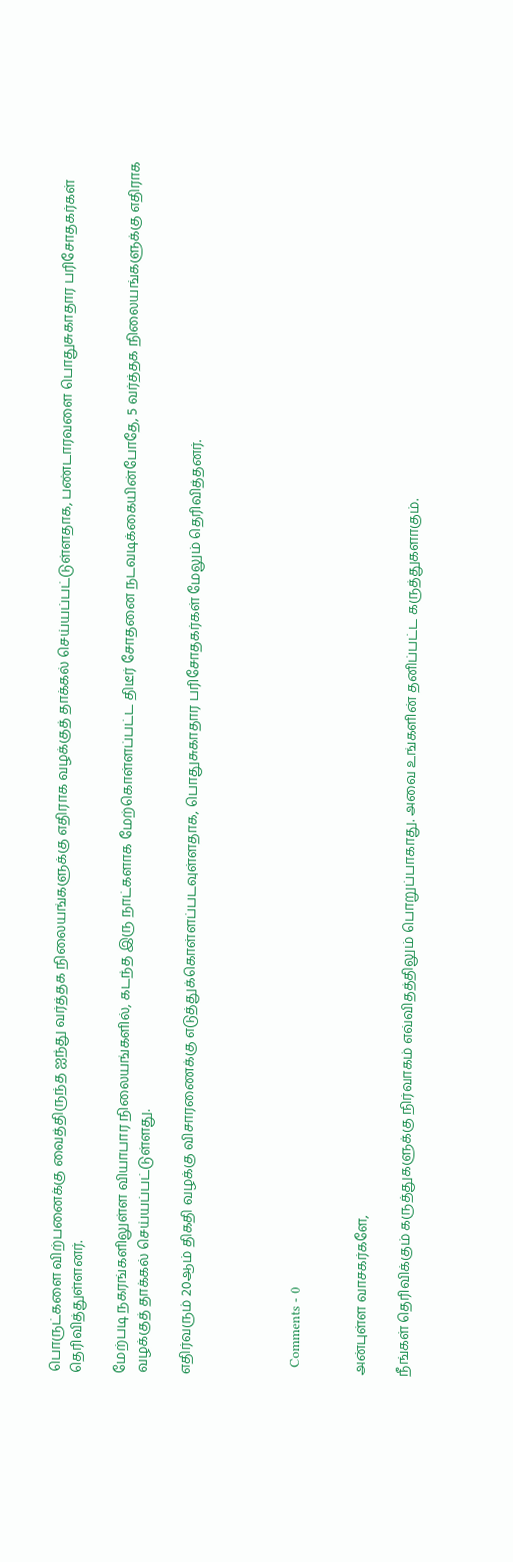பொருட்களை விற்பனைக்கு வைத்திருந்த ஐந்து வர்த்தக நிலையங்களுக்கு எதிராக வழக்குத் தாக்கல் செய்யப்பட்டுள்ளதாக, பண்டாரவளை பொதுசுகாதார பரிசோதகர்கள் தெரிவித்துள்ளனர்.

மேற்படி நகரங்களிலுள்ள வியாபார நிலையங்களில், கடந்த இரு நாட்களாக மேற்கொள்ளப்பட்ட திடீர் சோதனை நடவடிக்கையின்போதே, 5 வர்த்தக நிலையங்களுக்கு எதிராக வழக்குத் தாக்கல் செய்யப்பட்டுள்ளது.

எதிர்வரும் 20ஆம் திகதி வழக்கு விசாரணைக்கு எடுத்துக்கொள்ளப்படவுள்ளதாக, பொதுசுகாதார பரிசோதகர்கள் மேலும் தெரிவித்தனர்.




  Comments - 0


அன்புள்ள வாசகர்களே,

நீங்கள் தெரிவிக்கும் கருத்துகளுக்கு நிர்வாகம் எவ்விதத்திலும் பொறுப்பாகாது. அவை உங்களின் தனிப்பட்ட கருத்துகளாகும்.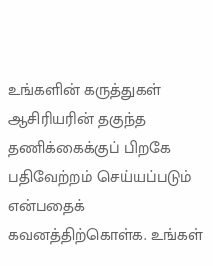உங்களின் கருத்துகள் ஆசிரியரின் தகுந்த தணிக்கைக்குப் பிறகே பதிவேற்றம் செய்யப்படும் என்பதைக் கவனத்திற்கொள்க. உங்கள்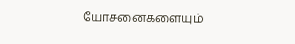யோசனைகளையும்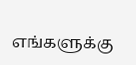எங்களுக்கு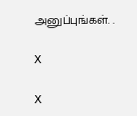அனுப்புங்கள். .

X

X